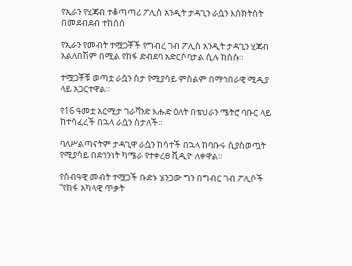የኢራን የሂጃብ ተቆጣጣሪ ፖሊስ አንዲት ታዳጊን ራሷን እስክትስት በመደብደብ ተከሰሰ

የኢራን የመብት ተሟጋቾች የግብረ ገብ ፖሊስ አንዲት ታዳጊን ሂጃብ አልለበሽም በሚል የከፋ ድብደባ አድርሶባታል ሲሉ ከሰሱ።

ተሟጋቾቹ ወጣቷ ራሷን ስታ የሚያሳይ ምስልም በማኅበራዊ ሚዲያ ላይ አጋርተዋል።

የ16 ዓመቷ አርሚታ ገራቫንድ እሑድ ዕለት በቴህራን ሜትሮ ባቡር ላይ ከተሳፈረች በኋላ ራሷን ስታለች።

ባለሥልጣናትም ታዳጊዋ ራሷን ከሳተች በኋላ ከባቡሩ ሲያስወጧት የሚያሳይ በደኅንነት ካሜራ የተቀረፀ ቪዲዮ ለቀዋል።

የሰብዓዊ መብት ተሟጋች ቡድኑ ሄንጋው ግን በግብር ገብ ፖሊሶች “የከፋ አካላዊ ጥቃት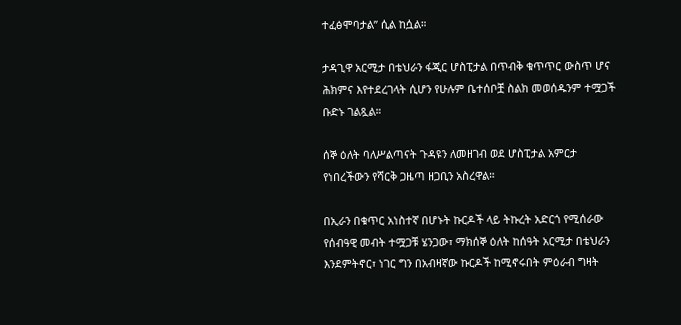ተፈፅሞባታል” ሲል ከሷል።

ታዳጊዋ አርሚታ በቴህራን ፋጂር ሆስፒታል በጥብቅ ቁጥጥር ውስጥ ሆና ሕክምና እየተደረገላት ሲሆን የሁሉም ቤተሰቦቿ ስልክ መወሰዱንም ተሟጋች ቡድኑ ገልጿል።

ሰኞ ዕለት ባለሥልጣናት ጉዳዩን ለመዘገብ ወደ ሆስፒታል አምርታ የነበረችውን የሻርቅ ጋዜጣ ዘጋቢን አስረዋል።

በኢራን በቁጥር አነስተኛ በሆኑት ኩርዶች ላይ ትኩረት አድርጎ የሚሰራው የሰብዓዊ መብት ተሟጋቹ ሄንጋው፣ ማክሰኞ ዕለት ከሰዓት አርሚታ በቴህራን እንደምትኖር፣ ነገር ግን በአብዛኛው ኩርዶች ከሚኖሩበት ምዕራብ ግዛት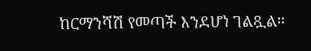ከርማንሻሽ የመጣች እንደሆነ ገልጿል።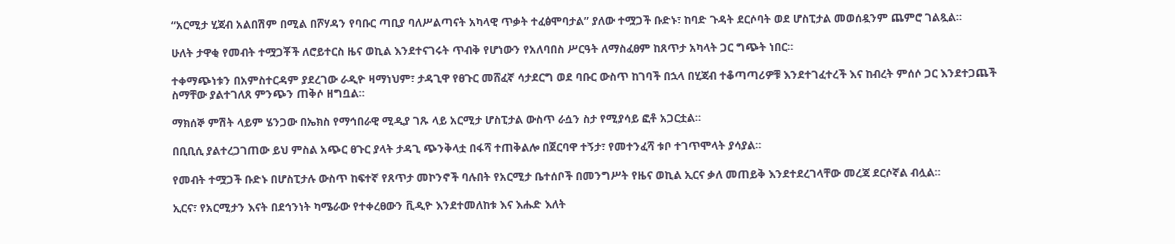“አርሚታ ሂጃብ አልበሽም በሚል በሾሃዳን የባቡር ጣቢያ ባለሥልጣናት አካላዊ ጥቃት ተፈፅሞባታል” ያለው ተሟጋች ቡድኑ፣ ከባድ ጉዳት ደርሶባት ወደ ሆስፒታል መወሰዷንም ጨምሮ ገልጿል።

ሁለት ታዋቂ የመብት ተሟጋቾች ለሮይተርስ ዜና ወኪል እንደተናገሩት ጥብቅ የሆነውን የአለባበስ ሥርዓት ለማስፈፀም ከጸጥታ አካላት ጋር ግጭት ነበር።

ተቀማጭነቱን በአምስተርዳም ያደረገው ራዲዮ ዛማነህም፣ ታዳጊዋ የፀጉር መሸፈኛ ሳታደርግ ወደ ባቡር ውስጥ ከገባች በኋላ በሂጃብ ተቆጣጣሪዎቹ እንደተገፈተረች እና ከብረት ምሰሶ ጋር እንደተጋጨች ስማቸው ያልተገለጸ ምንጭን ጠቅሶ ዘግቧል።

ማክሰኞ ምሽት ላይም ሄንጋው በኤክስ የማኅበራዊ ሚዲያ ገጹ ላይ አርሚታ ሆስፒታል ውስጥ ራሷን ስታ የሚያሳይ ፎቶ አጋርቷል።

በቢቢሲ ያልተረጋገጠው ይህ ምስል አጭር ፀጉር ያላት ታዳጊ ጭንቅላቷ በፋሻ ተጠቅልሎ በጀርባዋ ተኝታ፣ የመተንፈሻ ቱቦ ተገጥሞላት ያሳያል።

የመብት ተሟጋች ቡድኑ በሆስፒታሉ ውስጥ ከፍተኛ የጸጥታ መኮንኖች ባሉበት የአርሚታ ቤተሰቦች በመንግሥት የዜና ወኪል ኢርና ቃለ መጠይቅ እንደተደረገላቸው መረጃ ደርሶኛል ብሏል።

ኢርና፣ የአርሚታን እናት በደኅንነት ካሜራው የተቀረፀውን ቪዲዮ እንደተመለከቱ እና እሑድ እለት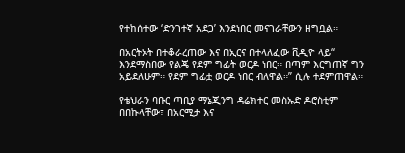የተከሰተው ‘ድንገተኛ አደጋ’ እንደነበር መናገራቸውን ዘግቧል።

በአርትኦት በተቆራረጠው እና በኢርና በተላለፈው ቪዲዮ ላይ“ እንደማስበው የልጄ የደም ግፊት ወርዶ ነበር። በጣም እርግጠኛ ግን አይደለሁም። የደም ግፊቷ ወርዶ ነበር ብለዋል።” ሲሉ ተደምጠዋል።

የቴህራን ባቡር ጣቢያ ማኔጂንግ ዳሬክተር መስኡድ ዶሮስቲም በበኩላቸው፣ በአርሚታ እና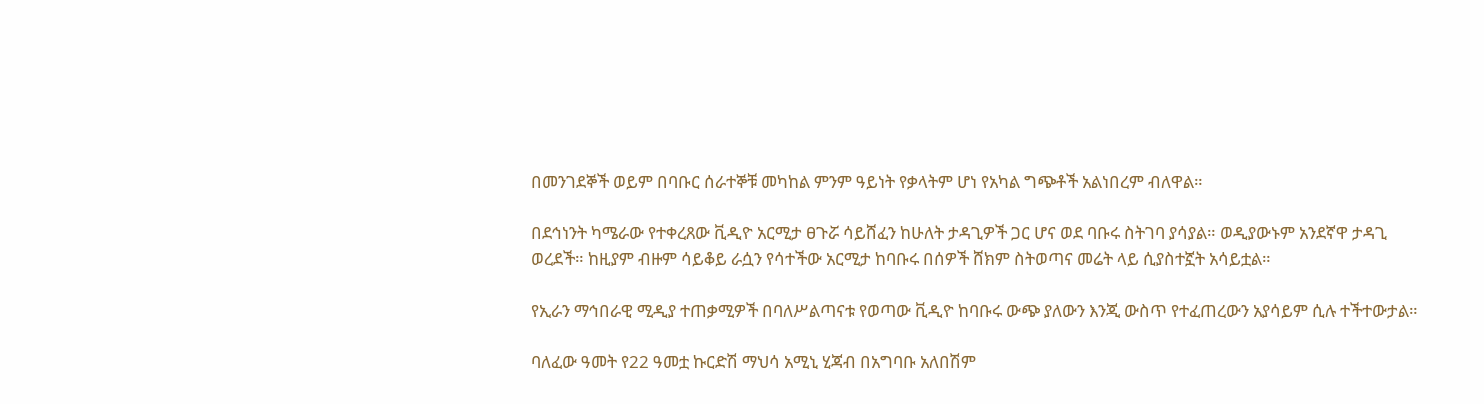በመንገደኞች ወይም በባቡር ሰራተኞቹ መካከል ምንም ዓይነት የቃላትም ሆነ የአካል ግጭቶች አልነበረም ብለዋል።

በደኅነንት ካሜራው የተቀረጸው ቪዲዮ አርሚታ ፀጉሯ ሳይሸፈን ከሁለት ታዳጊዎች ጋር ሆና ወደ ባቡሩ ስትገባ ያሳያል። ወዲያውኑም አንደኛዋ ታዳጊ ወረደች። ከዚያም ብዙም ሳይቆይ ራሷን የሳተችው አርሚታ ከባቡሩ በሰዎች ሸክም ስትወጣና መሬት ላይ ሲያስተኟት አሳይቷል።

የኢራን ማኅበራዊ ሚዲያ ተጠቃሚዎች በባለሥልጣናቱ የወጣው ቪዲዮ ከባቡሩ ውጭ ያለውን እንጂ ውስጥ የተፈጠረውን አያሳይም ሲሉ ተችተውታል።

ባለፈው ዓመት የ22 ዓመቷ ኩርድሽ ማህሳ አሚኒ ሂጃብ በአግባቡ አለበሽም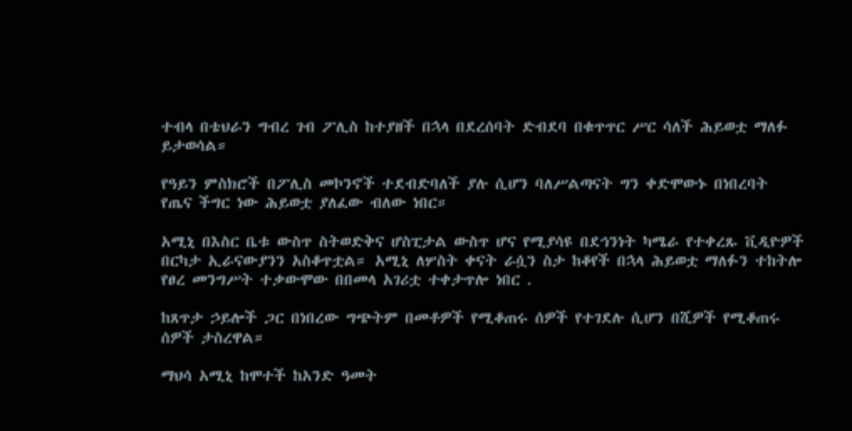ተብላ በቴህራን ግብረ ገብ ፖሊስ ከተያዘች በኋላ በደረሰባት ድብደባ በቁጥጥር ሥር ሳለች ሕይወቷ ማለፉ ይታወሳል።

የዓይን ምስክሮች በፖሊስ መኮንኖች ተደብድባለች ያሉ ሲሆን ባለሥልጣናት ግን ቀድሞውኑ በነበረባት የጤና ችግር ነው ሕይወቷ ያለፈው ብለው ነበር።

አሚኒ በእስር ቤቱ ውስጥ ስትወድቅና ሆስፒታል ውስጥ ሆና የሚያሳዩ በደኅንነት ካሜራ የተቀረጹ ቪዲዮዎች በርካታ ኢራናውያንን አስቆጥቷል። አሚኒ ለሦስት ቀናት ራሷን ስታ ከቆየች በኋላ ሕይወቷ ማለፉን ተከትሎ የፀረ መንግሥት ተቃውሞው በበመላ አገሪቷ ተቀታጥሎ ነበር .

ከጸጥታ ኃይሎች ጋር በነበረው ግጭትም በመቶዎች የሚቆጠሩ ሰዎች የተገደሉ ሲሆን በሺዎች የሚቆጠሩ ሰዎች ታስረዋል።

ማህሳ አሚኒ ከሞተች ከአንድ ዓመት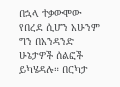በኋላ ተቃውሞው የበረደ ሲሆን አሁንም ግን በአንዳንድ ሁኔታዎች ሰልፎች ይካሄዳሉ። በርካታ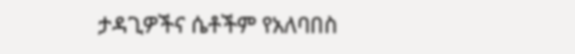ታዳጊዎችና ሴቶችም የአለባበስ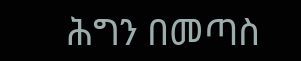ሕግን በመጣስ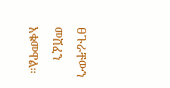ፀጉራቸውን መሸፈን አቁመዋል።